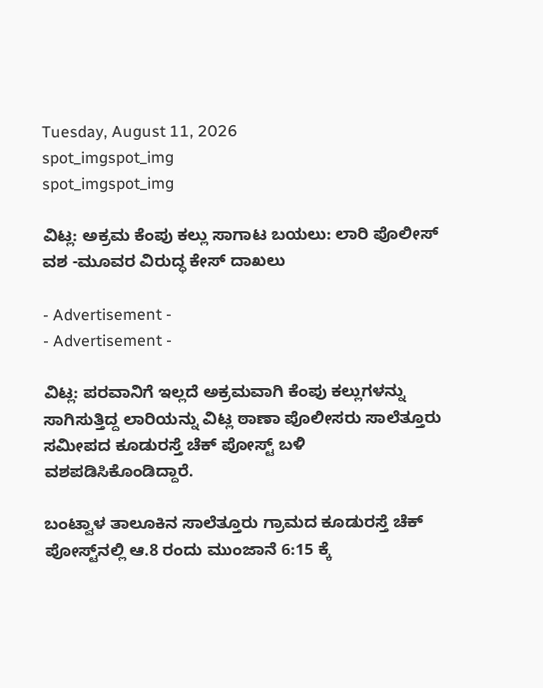Tuesday, August 11, 2026
spot_imgspot_img
spot_imgspot_img

ವಿಟ್ಲ: ಅಕ್ರಮ ಕೆಂಪು ಕಲ್ಲು ಸಾಗಾಟ ಬಯಲು: ಲಾರಿ ಪೊಲೀಸ್ ವಶ -ಮೂವರ ವಿರುದ್ಧ ಕೇಸ್ ದಾಖಲು

- Advertisement -
- Advertisement -

ವಿಟ್ಲ: ಪರವಾನಿಗೆ ಇಲ್ಲದೆ ಅಕ್ರಮವಾಗಿ ಕೆಂಪು ಕಲ್ಲುಗಳನ್ನು ಸಾಗಿಸುತ್ತಿದ್ದ ಲಾರಿಯನ್ನು ವಿಟ್ಲ ಠಾಣಾ ಪೊಲೀಸರು ಸಾಲೆತ್ತೂರು ಸಮೀಪದ ಕೂಡುರಸ್ತೆ ಚೆಕ್ ಪೋಸ್ಟ್ ಬಳಿ ವಶಪಡಿಸಿಕೊಂಡಿದ್ದಾರೆ.

ಬಂಟ್ವಾಳ ತಾಲೂಕಿನ ಸಾಲೆತ್ತೂರು ಗ್ರಾಮದ ಕೂಡುರಸ್ತೆ ಚೆಕ್‌ ಪೋಸ್ಟ್‌ನಲ್ಲಿ ಆ.8 ರಂದು ಮುಂಜಾನೆ 6:15 ಕ್ಕೆ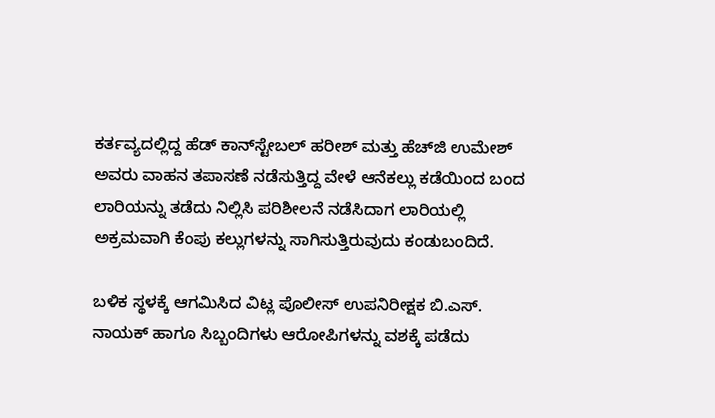ಕರ್ತವ್ಯದಲ್ಲಿದ್ದ ಹೆಡ್ ಕಾನ್‌ಸ್ಟೇಬಲ್ ಹರೀಶ್ ಮತ್ತು ಹೆಚ್‌ಜಿ ಉಮೇಶ್ ಅವರು ವಾಹನ ತಪಾಸಣೆ ನಡೆಸುತ್ತಿದ್ದ ವೇಳೆ ಆನೆಕಲ್ಲು ಕಡೆಯಿಂದ ಬಂದ ಲಾರಿಯನ್ನು ತಡೆದು ನಿಲ್ಲಿಸಿ ಪರಿಶೀಲನೆ ನಡೆಸಿದಾಗ ಲಾರಿಯಲ್ಲಿ ಅಕ್ರಮವಾಗಿ ಕೆಂಪು ಕಲ್ಲುಗಳನ್ನು ಸಾಗಿಸುತ್ತಿರುವುದು ಕಂಡುಬಂದಿದೆ.

ಬಳಿಕ ಸ್ಥಳಕ್ಕೆ ಆಗಮಿಸಿದ ವಿಟ್ಲ ಪೊಲೀಸ್ ಉಪನಿರೀಕ್ಷಕ ಬಿ.ಎಸ್. ನಾಯಕ್ ಹಾಗೂ ಸಿಬ್ಬಂದಿಗಳು ಆರೋಪಿಗಳನ್ನು ವಶಕ್ಕೆ ಪಡೆದು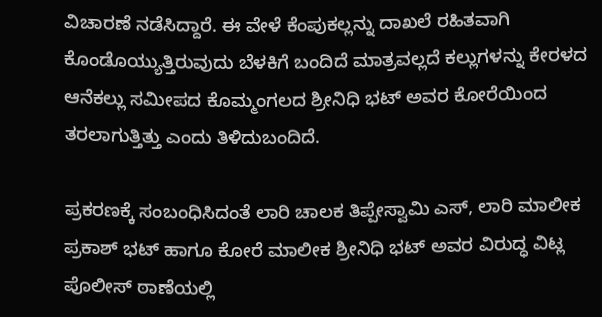ವಿಚಾರಣೆ ನಡೆಸಿದ್ದಾರೆ. ಈ ವೇಳೆ ಕೆಂಪುಕಲ್ಲನ್ನು ದಾಖಲೆ ರಹಿತವಾಗಿ ಕೊಂಡೊಯ್ಯುತ್ತಿರುವುದು ಬೆಳಕಿಗೆ ಬಂದಿದೆ ಮಾತ್ರವಲ್ಲದೆ ಕಲ್ಲುಗಳನ್ನು ಕೇರಳದ ಆನೆಕಲ್ಲು ಸಮೀಪದ ಕೊಮ್ಮಂಗಲದ ಶ್ರೀನಿಧಿ ಭಟ್ ಅವರ ಕೋರೆಯಿಂದ ತರಲಾಗುತ್ತಿತ್ತು ಎಂದು ತಿಳಿದುಬಂದಿದೆ.

ಪ್ರಕರಣಕ್ಕೆ ಸಂಬಂಧಿಸಿದಂತೆ ಲಾರಿ ಚಾಲಕ ತಿಪ್ಪೇಸ್ವಾಮಿ ಎಸ್, ಲಾರಿ ಮಾಲೀಕ ಪ್ರಕಾಶ್ ಭಟ್ ಹಾಗೂ ಕೋರೆ ಮಾಲೀಕ ಶ್ರೀನಿಧಿ ಭಟ್ ಅವರ ವಿರುದ್ಧ ವಿಟ್ಲ ಪೊಲೀಸ್‌ ಠಾಣೆಯಲ್ಲಿ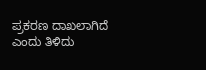ಪ್ರಕರಣ ದಾಖಲಾಗಿದೆ ಎಂದು ತಿಳಿದು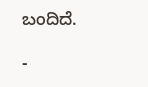ಬಂದಿದೆ.

-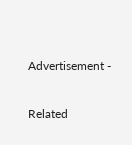Advertisement -

Related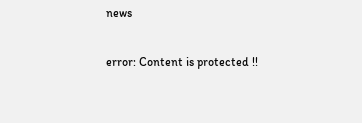news

error: Content is protected !!